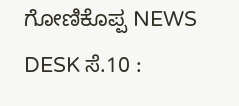ಗೋಣಿಕೊಪ್ಪ NEWS DESK ಸೆ.10 :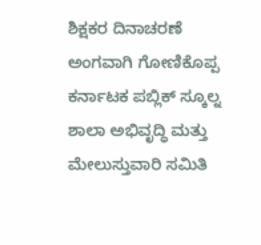ಶಿಕ್ಷಕರ ದಿನಾಚರಣೆ ಅಂಗವಾಗಿ ಗೋಣಿಕೊಪ್ಪ ಕರ್ನಾಟಕ ಪಬ್ಲಿಕ್ ಸ್ಕೂಲ್ನ ಶಾಲಾ ಅಭಿವೃದ್ಧಿ ಮತ್ತು ಮೇಲುಸ್ತುವಾರಿ ಸಮಿತಿ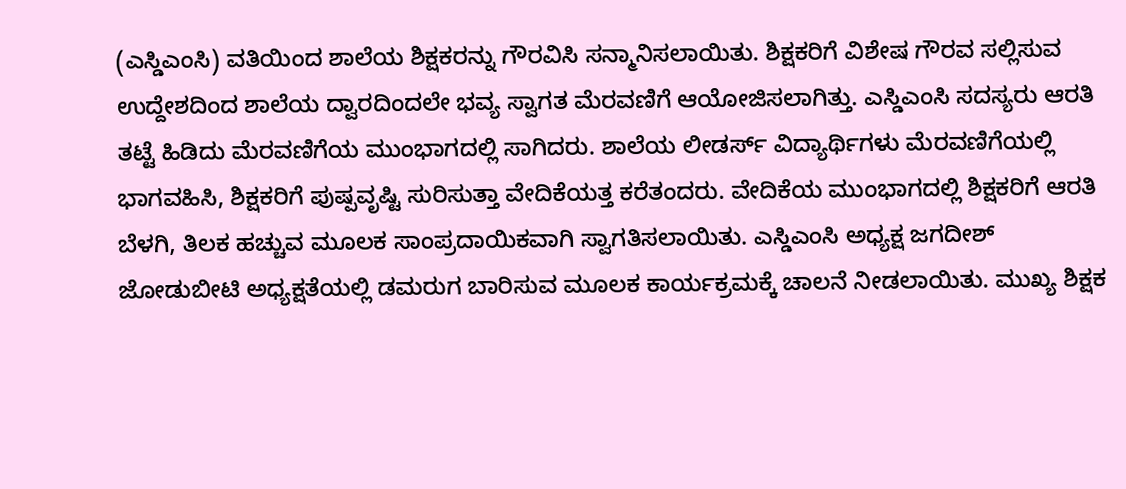(ಎಸ್ಡಿಎಂಸಿ) ವತಿಯಿಂದ ಶಾಲೆಯ ಶಿಕ್ಷಕರನ್ನು ಗೌರವಿಸಿ ಸನ್ಮಾನಿಸಲಾಯಿತು. ಶಿಕ್ಷಕರಿಗೆ ವಿಶೇಷ ಗೌರವ ಸಲ್ಲಿಸುವ ಉದ್ದೇಶದಿಂದ ಶಾಲೆಯ ದ್ವಾರದಿಂದಲೇ ಭವ್ಯ ಸ್ವಾಗತ ಮೆರವಣಿಗೆ ಆಯೋಜಿಸಲಾಗಿತ್ತು. ಎಸ್ಡಿಎಂಸಿ ಸದಸ್ಯರು ಆರತಿ ತಟ್ಟೆ ಹಿಡಿದು ಮೆರವಣಿಗೆಯ ಮುಂಭಾಗದಲ್ಲಿ ಸಾಗಿದರು. ಶಾಲೆಯ ಲೀಡರ್ಸ್ ವಿದ್ಯಾರ್ಥಿಗಳು ಮೆರವಣಿಗೆಯಲ್ಲಿ ಭಾಗವಹಿಸಿ, ಶಿಕ್ಷಕರಿಗೆ ಪುಷ್ಪವೃಷ್ಟಿ ಸುರಿಸುತ್ತಾ ವೇದಿಕೆಯತ್ತ ಕರೆತಂದರು. ವೇದಿಕೆಯ ಮುಂಭಾಗದಲ್ಲಿ ಶಿಕ್ಷಕರಿಗೆ ಆರತಿ ಬೆಳಗಿ, ತಿಲಕ ಹಚ್ಚುವ ಮೂಲಕ ಸಾಂಪ್ರದಾಯಿಕವಾಗಿ ಸ್ವಾಗತಿಸಲಾಯಿತು. ಎಸ್ಡಿಎಂಸಿ ಅಧ್ಯಕ್ಷ ಜಗದೀಶ್ ಜೋಡುಬೀಟಿ ಅಧ್ಯಕ್ಷತೆಯಲ್ಲಿ ಡಮರುಗ ಬಾರಿಸುವ ಮೂಲಕ ಕಾರ್ಯಕ್ರಮಕ್ಕೆ ಚಾಲನೆ ನೀಡಲಾಯಿತು. ಮುಖ್ಯ ಶಿಕ್ಷಕ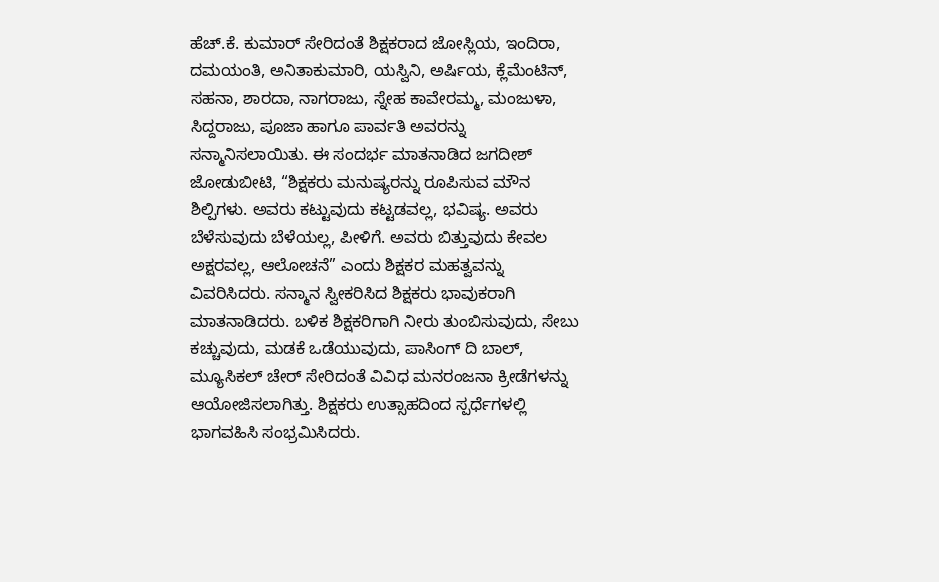ಹೆಚ್.ಕೆ. ಕುಮಾರ್ ಸೇರಿದಂತೆ ಶಿಕ್ಷಕರಾದ ಜೋಸ್ಲಿಯ, ಇಂದಿರಾ, ದಮಯಂತಿ, ಅನಿತಾಕುಮಾರಿ, ಯಸ್ವಿನಿ, ಅರ್ಷಿಯ, ಕ್ಲೆಮೆಂಟಿನ್, ಸಹನಾ, ಶಾರದಾ, ನಾಗರಾಜು, ಸ್ನೇಹ ಕಾವೇರಮ್ಮ, ಮಂಜುಳಾ, ಸಿದ್ದರಾಜು, ಪೂಜಾ ಹಾಗೂ ಪಾರ್ವತಿ ಅವರನ್ನು ಸನ್ಮಾನಿಸಲಾಯಿತು. ಈ ಸಂದರ್ಭ ಮಾತನಾಡಿದ ಜಗದೀಶ್ ಜೋಡುಬೀಟಿ, “ಶಿಕ್ಷಕರು ಮನುಷ್ಯರನ್ನು ರೂಪಿಸುವ ಮೌನ ಶಿಲ್ಪಿಗಳು. ಅವರು ಕಟ್ಟುವುದು ಕಟ್ಟಡವಲ್ಲ, ಭವಿಷ್ಯ. ಅವರು ಬೆಳೆಸುವುದು ಬೆಳೆಯಲ್ಲ, ಪೀಳಿಗೆ. ಅವರು ಬಿತ್ತುವುದು ಕೇವಲ ಅಕ್ಷರವಲ್ಲ, ಆಲೋಚನೆ” ಎಂದು ಶಿಕ್ಷಕರ ಮಹತ್ವವನ್ನು ವಿವರಿಸಿದರು. ಸನ್ಮಾನ ಸ್ವೀಕರಿಸಿದ ಶಿಕ್ಷಕರು ಭಾವುಕರಾಗಿ ಮಾತನಾಡಿದರು. ಬಳಿಕ ಶಿಕ್ಷಕರಿಗಾಗಿ ನೀರು ತುಂಬಿಸುವುದು, ಸೇಬು ಕಚ್ಚುವುದು, ಮಡಕೆ ಒಡೆಯುವುದು, ಪಾಸಿಂಗ್ ದಿ ಬಾಲ್, ಮ್ಯೂಸಿಕಲ್ ಚೇರ್ ಸೇರಿದಂತೆ ವಿವಿಧ ಮನರಂಜನಾ ಕ್ರೀಡೆಗಳನ್ನು ಆಯೋಜಿಸಲಾಗಿತ್ತು. ಶಿಕ್ಷಕರು ಉತ್ಸಾಹದಿಂದ ಸ್ಪರ್ಧೆಗಳಲ್ಲಿ ಭಾಗವಹಿಸಿ ಸಂಭ್ರಮಿಸಿದರು.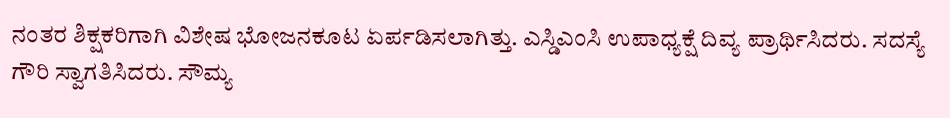ನಂತರ ಶಿಕ್ಷಕರಿಗಾಗಿ ವಿಶೇಷ ಭೋಜನಕೂಟ ಏರ್ಪಡಿಸಲಾಗಿತ್ತು. ಎಸ್ಡಿಎಂಸಿ ಉಪಾಧ್ಯಕ್ಷೆ ದಿವ್ಯ ಪ್ರಾರ್ಥಿಸಿದರು. ಸದಸ್ಯೆ ಗೌರಿ ಸ್ವಾಗತಿಸಿದರು. ಸೌಮ್ಯ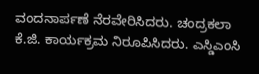ವಂದನಾರ್ಪಣೆ ನೆರವೇರಿಸಿದರು. ಚಂದ್ರಕಲಾ ಕೆ.ಜಿ. ಕಾರ್ಯಕ್ರಮ ನಿರೂಪಿಸಿದರು. ಎಸ್ಡಿಎಂಸಿ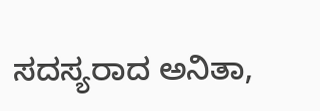ಸದಸ್ಯರಾದ ಅನಿತಾ,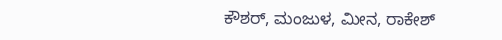ಕೌಶರ್, ಮಂಜುಳ, ಮೀನ, ರಾಕೇಶ್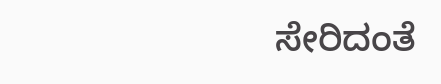ಸೇರಿದಂತೆ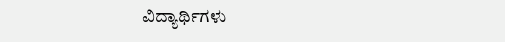ವಿದ್ಯಾರ್ಥಿಗಳು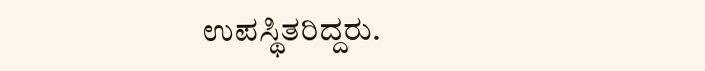ಉಪಸ್ಥಿತರಿದ್ದರು.